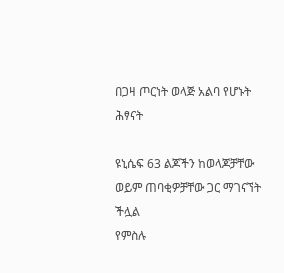በጋዛ ጦርነት ወላጅ አልባ የሆኑት ሕፃናት

ዩኒሴፍ 63 ልጆችን ከወላጆቻቸው ወይም ጠባቂዎቻቸው ጋር ማገናኘት ችሏል
የምስሉ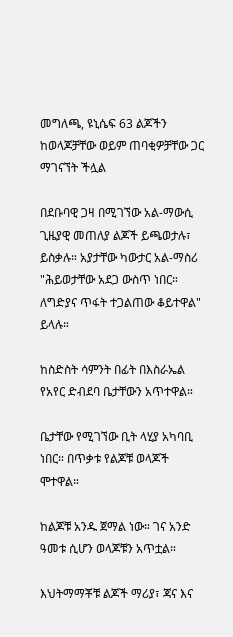መግለጫ, ዩኒሴፍ 63 ልጆችን ከወላጆቻቸው ወይም ጠባቂዎቻቸው ጋር ማገናኘት ችሏል

በደቡባዊ ጋዛ በሚገኘው አል-ማውሲ ጊዜያዊ መጠለያ ልጆች ይጫወታሉ፣ ይስቃሉ። አያታቸው ካውታር አል-ማስሪ "ሕይወታቸው አደጋ ውስጥ ነበር። ለግድያና ጥፋት ተጋልጠው ቆይተዋል" ይላሉ።

ከስድስት ሳምንት በፊት በእስራኤል የአየር ድብደባ ቤታቸውን አጥተዋል።

ቤታቸው የሚገኘው ቢት ላሂያ አካባቢ ነበር። በጥቃቱ የልጆቹ ወላጆች ሞተዋል።

ከልጆቹ አንዱ ጀማል ነው። ገና አንድ ዓመቱ ሲሆን ወላጆቹን አጥቷል።

እህትማማቾቹ ልጆች ማሪያ፣ ጃና እና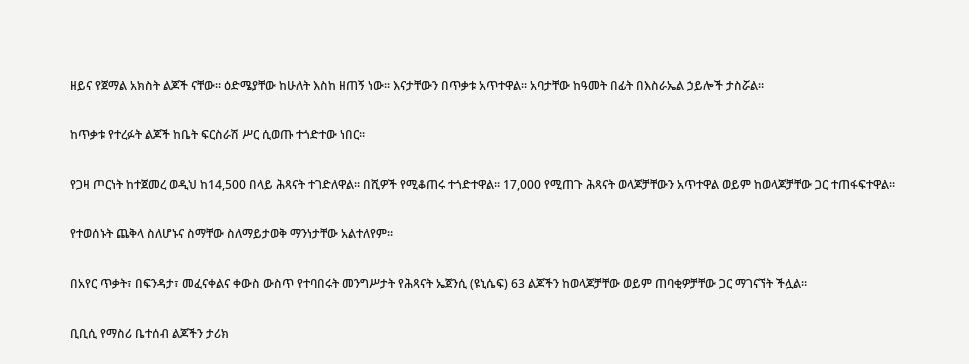ዘይና የጀማል አክስት ልጆች ናቸው። ዕድሜያቸው ከሁለት እስከ ዘጠኝ ነው። እናታቸውን በጥቃቱ አጥተዋል። አባታቸው ከዓመት በፊት በእስራኤል ኃይሎች ታስሯል።

ከጥቃቱ የተረፉት ልጆች ከቤት ፍርስራሽ ሥር ሲወጡ ተጎድተው ነበር።

የጋዛ ጦርነት ከተጀመረ ወዲህ ከ14,500 በላይ ሕጻናት ተገድለዋል። በሺዎች የሚቆጠሩ ተጎድተዋል። 17,000 የሚጠጉ ሕጻናት ወላጆቻቸውን አጥተዋል ወይም ከወላጆቻቸው ጋር ተጠፋፍተዋል።

የተወሰኑት ጨቅላ ስለሆኑና ስማቸው ስለማይታወቅ ማንነታቸው አልተለየም።

በአየር ጥቃት፣ በፍንዳታ፣ መፈናቀልና ቀውስ ውስጥ የተባበሩት መንግሥታት የሕጻናት ኤጀንሲ (ዩኒሴፍ) 63 ልጆችን ከወላጆቻቸው ወይም ጠባቂዎቻቸው ጋር ማገናኘት ችሏል።

ቢቢሲ የማስሪ ቤተሰብ ልጆችን ታሪክ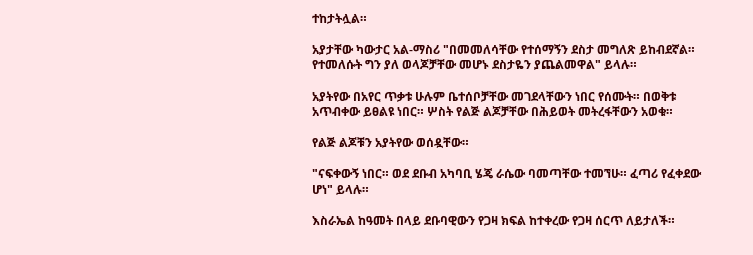ተከታትሏል።

አያታቸው ካውታር አል-ማስሪ "በመመለሳቸው የተሰማኝን ደስታ መግለጽ ይከብደኛል። የተመለሱት ግን ያለ ወላጆቻቸው መሆኑ ደስታዬን ያጨልመዋል" ይላሉ።

አያትየው በአየር ጥቃቱ ሁሉም ቤተሰቦቻቸው መገደላቸውን ነበር የሰሙት። በወቅቱ አጥብቀው ይፀልዩ ነበር። ሦስት የልጅ ልጆቻቸው በሕይወት መትረፋቸውን አወቁ።

የልጅ ልጆቹን አያትየው ወሰዷቸው።

"ናፍቀውኝ ነበር። ወደ ደቡብ አካባቢ ሄጄ ራሴው ባመጣቸው ተመኘሁ። ፈጣሪ የፈቀደው ሆነ" ይላሉ።

እስራኤል ከዓመት በላይ ደቡባዊውን የጋዛ ክፍል ከተቀረው የጋዛ ሰርጥ ለይታለች።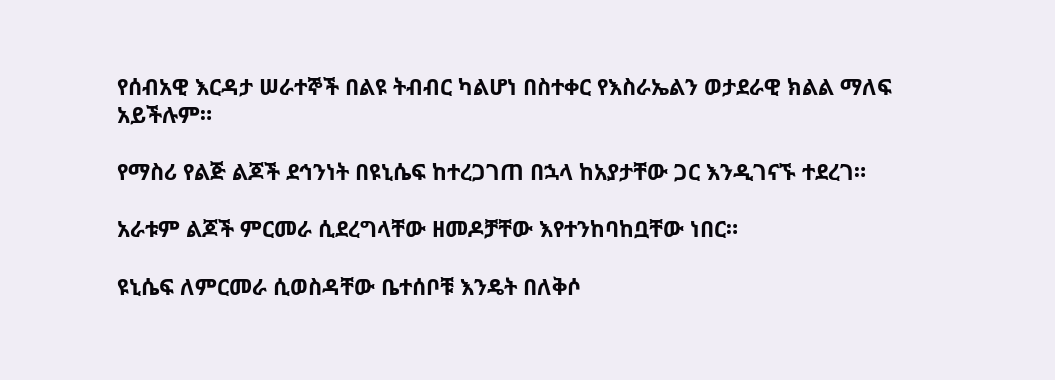የሰብአዊ እርዳታ ሠራተኞች በልዩ ትብብር ካልሆነ በስተቀር የእስራኤልን ወታደራዊ ክልል ማለፍ አይችሉም።

የማስሪ የልጅ ልጆች ደኅንነት በዩኒሴፍ ከተረጋገጠ በኋላ ከአያታቸው ጋር እንዲገናኙ ተደረገ።

አራቱም ልጆች ምርመራ ሲደረግላቸው ዘመዶቻቸው እየተንከባከቧቸው ነበር።

ዩኒሴፍ ለምርመራ ሲወስዳቸው ቤተሰቦቹ እንዴት በለቅሶ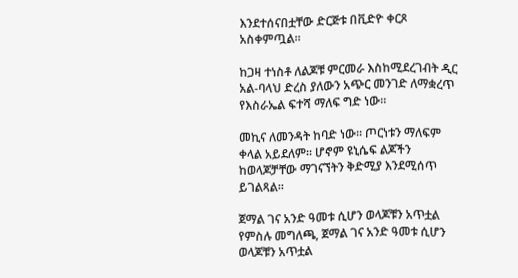እንደተሰናበቷቸው ድርጅቱ በቪድዮ ቀርጾ አስቀምጧል።

ከጋዛ ተነስቶ ለልጆቹ ምርመራ እስከሚደረገብት ዲር አል-ባላህ ድረስ ያለውን አጭር መንገድ ለማቋረጥ የእስራኤል ፍተሻ ማለፍ ግድ ነው።

መኪና ለመንዳት ከባድ ነው። ጦርነቱን ማለፍም ቀላል አይደለም። ሆኖም ዩኒሴፍ ልጆችን ከወላጆቻቸው ማገናኘትን ቅድሚያ እንደሚሰጥ ይገልጻል።

ጀማል ገና አንድ ዓመቱ ሲሆን ወላጆቹን አጥቷል
የምስሉ መግለጫ, ጀማል ገና አንድ ዓመቱ ሲሆን ወላጆቹን አጥቷል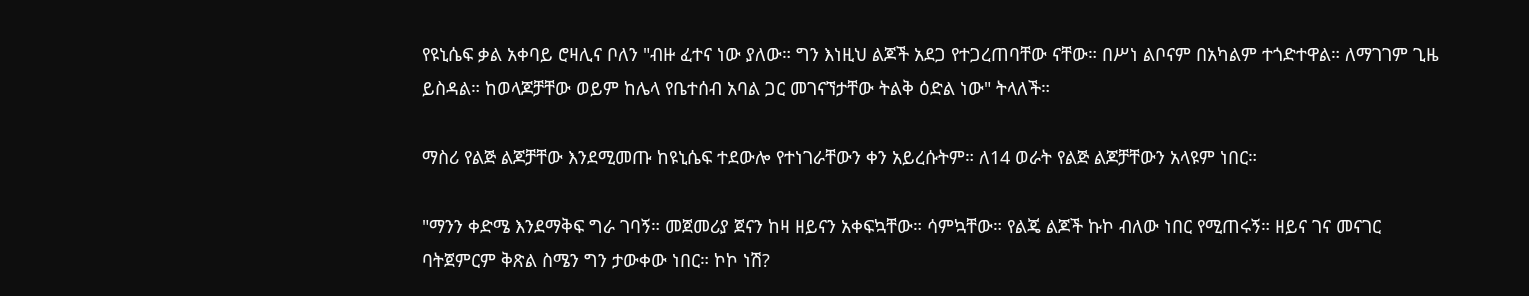የዩኒሴፍ ቃል አቀባይ ሮዛሊና ቦለን "ብዙ ፈተና ነው ያለው። ግን እነዚህ ልጆች አደጋ የተጋረጠባቸው ናቸው። በሥነ ልቦናም በአካልም ተጎድተዋል። ለማገገም ጊዜ ይስዳል። ከወላጆቻቸው ወይም ከሌላ የቤተሰብ አባል ጋር መገናኘታቸው ትልቅ ዕድል ነው" ትላለች።

ማስሪ የልጅ ልጆቻቸው እንደሚመጡ ከዩኒሴፍ ተደውሎ የተነገራቸውን ቀን አይረሱትም። ለ14 ወራት የልጅ ልጆቻቸውን አላዩም ነበር።

"ማንን ቀድሜ እንደማቅፍ ግራ ገባኝ። መጀመሪያ ጀናን ከዛ ዘይናን አቀፍኳቸው። ሳምኳቸው። የልጄ ልጆች ኩኮ ብለው ነበር የሚጠሩኝ። ዘይና ገና መናገር ባትጀምርም ቅጽል ስሜን ግን ታውቀው ነበር። ኮኮ ነሽ?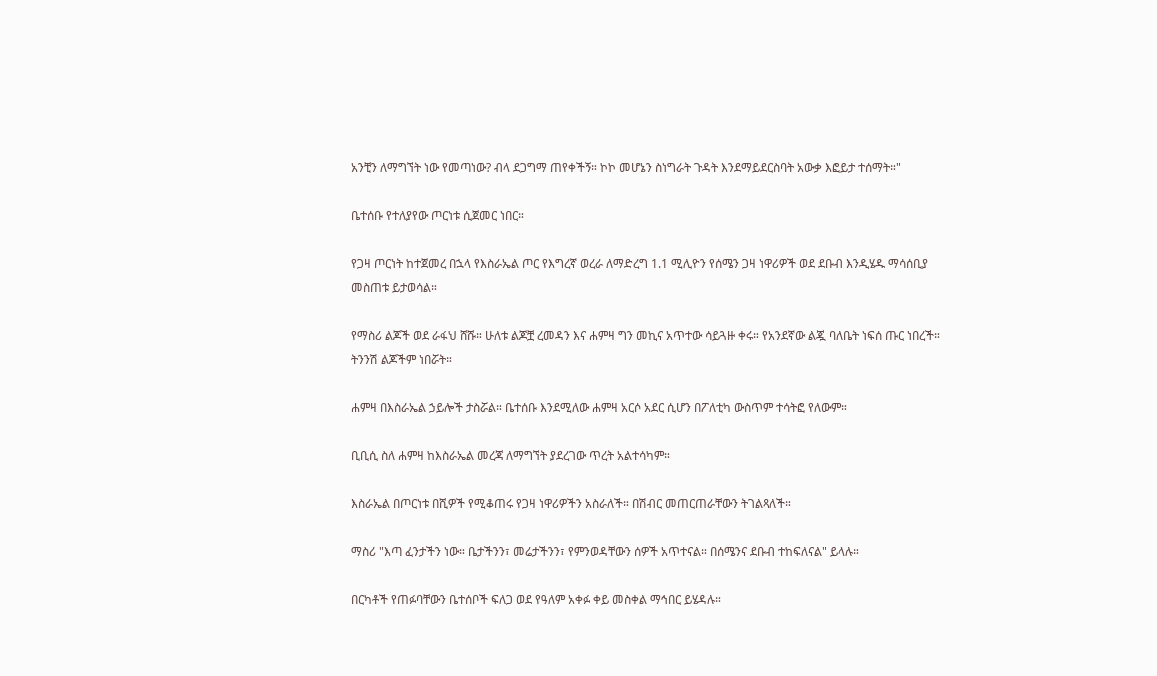አንቺን ለማግኘት ነው የመጣነው? ብላ ደጋግማ ጠየቀችኝ። ኮኮ መሆኔን ስነግራት ጉዳት እንደማይደርስባት አውቃ እፎይታ ተሰማት።"

ቤተሰቡ የተለያየው ጦርነቱ ሲጀመር ነበር።

የጋዛ ጦርነት ከተጀመረ በኋላ የእስራኤል ጦር የእግረኛ ወረራ ለማድረግ 1.1 ሚሊዮን የሰሜን ጋዛ ነዋሪዎች ወደ ደቡብ እንዲሄዱ ማሳሰቢያ መስጠቱ ይታወሳል።

የማስሪ ልጆች ወደ ራፋህ ሸሹ። ሁለቱ ልጆቿ ረመዳን እና ሐምዛ ግን መኪና አጥተው ሳይጓዙ ቀሩ። የአንደኛው ልጇ ባለቤት ነፍሰ ጡር ነበረች። ትንንሽ ልጆችም ነበሯት።

ሐምዛ በእስራኤል ኃይሎች ታስሯል። ቤተሰቡ እንደሚለው ሐምዛ አርሶ አደር ሲሆን በፖለቲካ ውስጥም ተሳትፎ የለውም።

ቢቢሲ ስለ ሐምዛ ከእስራኤል መረጃ ለማግኘት ያደረገው ጥረት አልተሳካም።

እስራኤል በጦርነቱ በሺዎች የሚቆጠሩ የጋዛ ነዋሪዎችን አስራለች። በሽብር መጠርጠራቸውን ትገልጻለች።

ማስሪ "እጣ ፈንታችን ነው። ቤታችንን፣ መሬታችንን፣ የምንወዳቸውን ሰዎች አጥተናል። በሰሜንና ደቡብ ተከፍለናል" ይላሉ።

በርካቶች የጠፉባቸውን ቤተሰቦች ፍለጋ ወደ የዓለም አቀፉ ቀይ መስቀል ማኅበር ይሄዳሉ።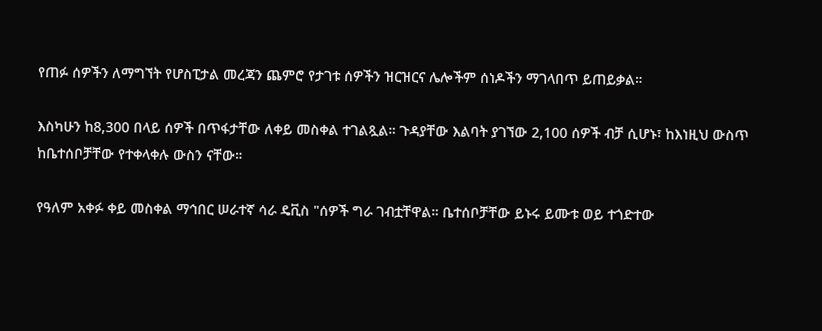የጠፉ ሰዎችን ለማግኘት የሆስፒታል መረጃን ጨምሮ የታገቱ ሰዎችን ዝርዝርና ሌሎችም ሰነዶችን ማገላበጥ ይጠይቃል።

እስካሁን ከ8,300 በላይ ሰዎች በጥፋታቸው ለቀይ መስቀል ተገልጿል። ጉዳያቸው እልባት ያገኘው 2,100 ሰዎች ብቻ ሲሆኑ፣ ከእነዚህ ውስጥ ከቤተሰቦቻቸው የተቀላቀሉ ውስን ናቸው።

የዓለም አቀፉ ቀይ መስቀል ማኅበር ሠራተኛ ሳራ ዴቪስ "ሰዎች ግራ ገብቷቸዋል። ቤተሰቦቻቸው ይኑሩ ይሙቱ ወይ ተጎድተው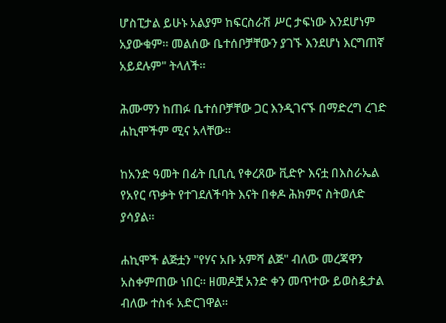ሆስፒታል ይሁኑ አልያም ከፍርስራሽ ሥር ታፍነው እንደሆነም አያውቁም። መልሰው ቤተሰቦቻቸውን ያገኙ እንደሆነ እርግጠኛ አይደሉም" ትላለች።

ሕሙማን ከጠፉ ቤተሰቦቻቸው ጋር እንዲገናኙ በማድረግ ረገድ ሐኪሞችም ሚና አላቸው።

ከአንድ ዓመት በፊት ቢቢሲ የቀረጸው ቪድዮ እናቷ በእስራኤል የአየር ጥቃት የተገደለችባት እናት በቀዶ ሕክምና ስትወለድ ያሳያል።

ሐኪሞች ልጅቷን "የሃና አቡ አምሻ ልጅ" ብለው መረጃዋን አስቀምጠው ነበር። ዘመዶቿ አንድ ቀን መጥተው ይወስዷታል ብለው ተስፋ አድርገዋል።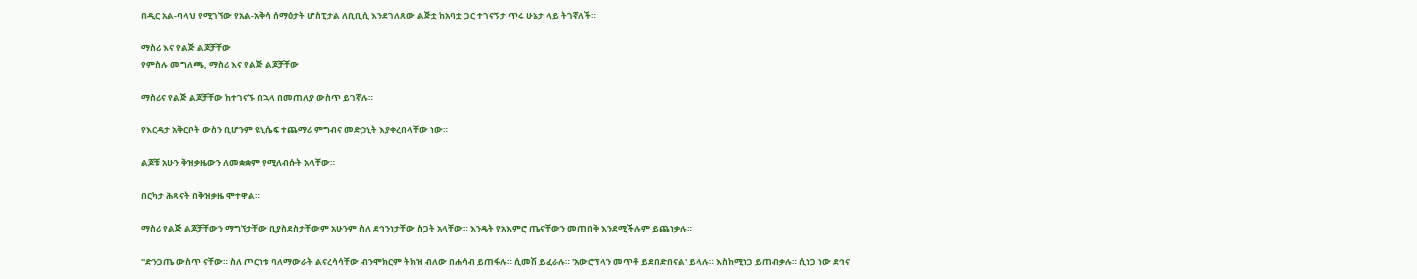በዲር አል-ባላህ የሚገኘው የአል-አቅሳ ሰማዕታት ሆስፒታል ለቢቢሲ እንደገለጸው ልጅቷ ከአባቷ ጋር ተገናኝታ ጥሩ ሁኔታ ላይ ትገኛለች።

ማስሪ እና የልጅ ልጆቻቸው
የምስሉ መግለጫ, ማስሪ እና የልጅ ልጆቻቸው

ማስሪና የልጅ ልጆቻቸው ከተገናኙ በኋላ በመጠለያ ውስጥ ይገኛሉ።

የእርዳታ አቅርቦት ውስን ቢሆንም ዩኒሴፍ ተጨማሪ ምግብና መድኃኒት እያቀረበላቸው ነው።

ልጆቹ አሁን ቅዝቃዜውን ለመቋቋም የሚለብሱት አላቸው።

በርካታ ሕጻናት በቅዝቃዜ ሞተዋል።

ማስሪ የልጅ ልጆቻቸውን ማግኘታቸው ቢያስደስታቸውም አሁንም ስለ ደኅንነታቸው ስጋት አላቸው። እንዴት የአእምሮ ጤናቸውን መጠበቅ እንደሚችሉም ይጨነቃሉ።

"ድንጋጤ ውስጥ ናቸው። ስለ ጦርነቱ ባለማውራት ልናረሳሳቸው ብንሞክርም ትክዝ ብለው በሐሳብ ይጠፋሉ። ሲመሽ ይፈራሉ። 'አውሮፕላን መጥቶ ይደበድበናል' ይላሉ። እስከሚነጋ ይጠብቃሉ። ሲነጋ ነው ደኅና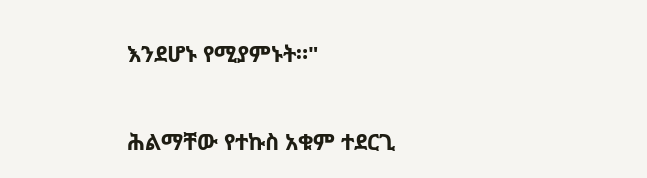እንደሆኑ የሚያምኑት።"

ሕልማቸው የተኩስ አቁም ተደርጊ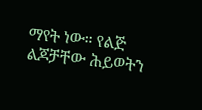ማየት ነው። የልጅ ልጆቻቸው ሕይወትን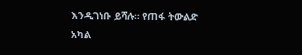እንዲገነቡ ይሻሉ። የጠፋ ትውልድ አካል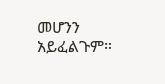መሆንን አይፈልጉም።